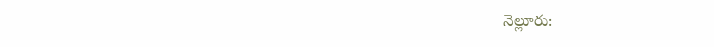నెల్లూరు: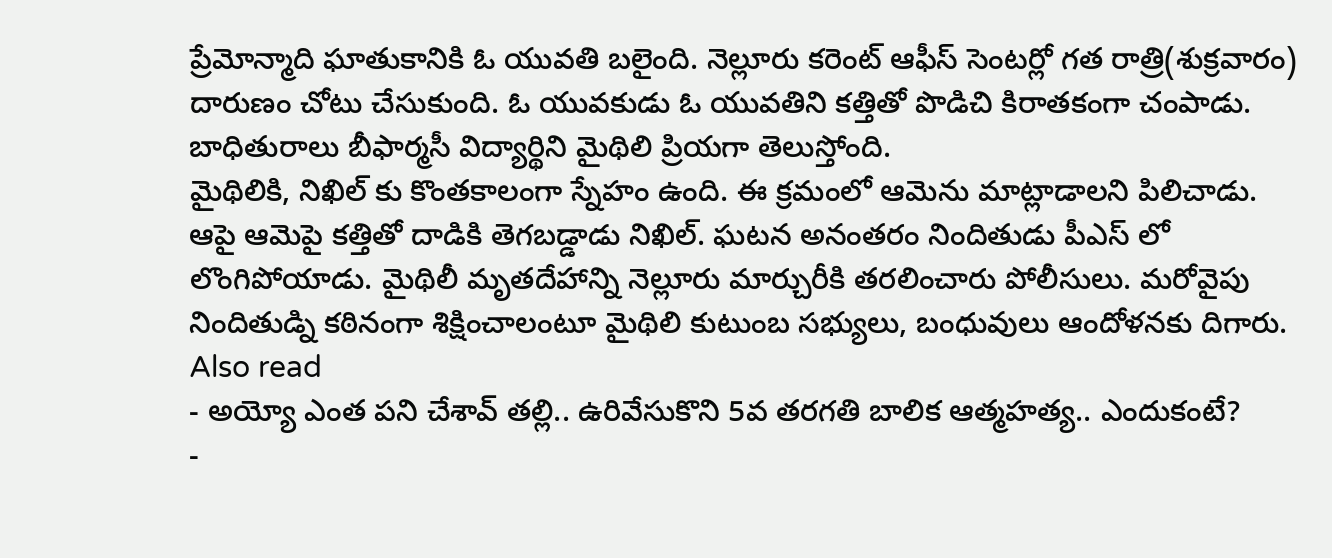ప్రేమోన్మాది ఘాతుకానికి ఓ యువతి బలైంది. నెల్లూరు కరెంట్ ఆఫీస్ సెంటర్లో గత రాత్రి(శుక్రవారం) దారుణం చోటు చేసుకుంది. ఓ యువకుడు ఓ యువతిని కత్తితో పొడిచి కిరాతకంగా చంపాడు. బాధితురాలు బీఫార్మసీ విద్యార్థిని మైథిలి ప్రియగా తెలుస్తోంది.
మైథిలికి, నిఖిల్ కు కొంతకాలంగా స్నేహం ఉంది. ఈ క్రమంలో ఆమెను మాట్లాడాలని పిలిచాడు. ఆపై ఆమెపై కత్తితో దాడికి తెగబడ్డాడు నిఖిల్. ఘటన అనంతరం నిందితుడు పీఎస్ లో లొంగిపోయాడు. మైథిలీ మృతదేహాన్ని నెల్లూరు మార్చురీకి తరలించారు పోలీసులు. మరోవైపు నిందితుడ్ని కఠినంగా శిక్షించాలంటూ మైథిలి కుటుంబ సభ్యులు, బంధువులు ఆందోళనకు దిగారు.
Also read
- అయ్యో ఎంత పని చేశావ్ తల్లి.. ఉరివేసుకొని 5వ తరగతి బాలిక ఆత్మహత్య.. ఎందుకంటే?
-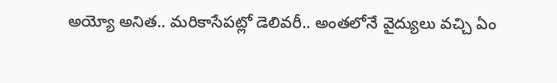అయ్యో అనిత.. మరికాసేపట్లో డెలివరీ.. అంతలోనే వైద్యులు వచ్చి ఏం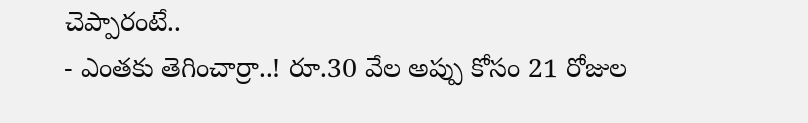చెప్పారంటే..
- ఎంతకు తెగించార్రా..! రూ.30 వేల అప్పు కోసం 21 రోజుల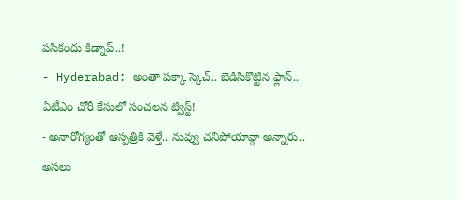పసికందు కిడ్నాప్..!
- Hyderabad: అంతా పక్కా స్కెచ్.. బెడిసికొట్టిన ఫ్లాన్.. ఏటీఎం చోరీ కేసులో సంచలన ట్విస్ట్!
- అనారోగ్యంతో ఆస్పత్రికి వెళ్తే.. నువ్వు చనిపోయావ్గా అన్నారు.. అసలు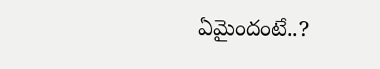ఏమైందంటే..?